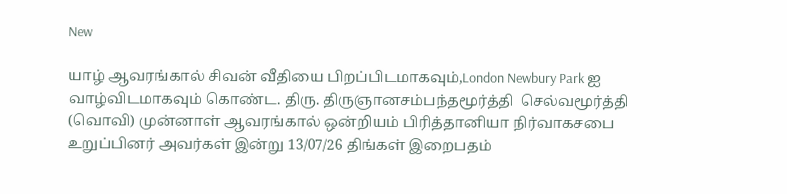New

யாழ் ஆவரங்கால் சிவன் வீதியை பிறப்பிடமாகவும்,London Newbury Park ஐ வாழ்விடமாகவும் கொண்ட. திரு. திருஞானசம்பந்தமூர்த்தி  செல்வமூர்த்தி (வொவி) முன்னாள் ஆவரங்கால் ஒன்றியம் பிரித்தானியா நிர்வாகசபை உறுப்பினர் அவர்கள் இன்று 13/07/26 திங்கள் இறைபதம்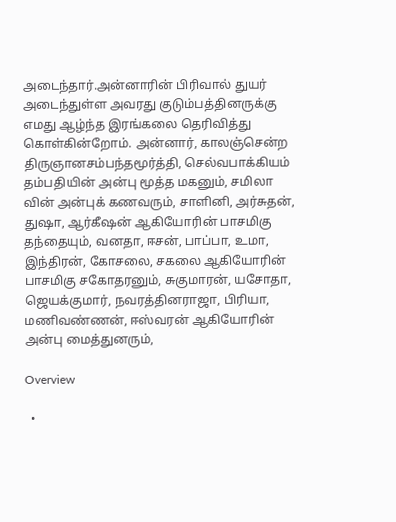அடைந்தார்.அன்னாரின் பிரிவால் துயர் அடைந்துள்ள அவரது குடும்பத்தினருக்கு எமது ஆழ்ந்த இரங்கலை தெரிவித்து கொள்கின்றோம். அன்னார், காலஞ்சென்ற திருஞானசம்பந்தமூர்த்தி, செல்வபாக்கியம் தம்பதியின் அன்பு மூத்த மகனும், சமிலா வின் அன்புக் கணவரும், சாளினி, அர்சுதன், துஷா, ஆர்கீஷன் ஆகியோரின் பாசமிகு தந்தையும், வனதா, ஈசன், பாப்பா, உமா, இந்திரன், கோசலை, சகலை ஆகியோரின் பாசமிகு சகோதரனும், சுகுமாரன், யசோதா, ஜெயக்குமார், நவரத்தினராஜா, பிரியா, மணிவண்ணன், ஈஸ்வரன் ஆகியோரின் அன்பு மைத்துனரும்,

Overview

  •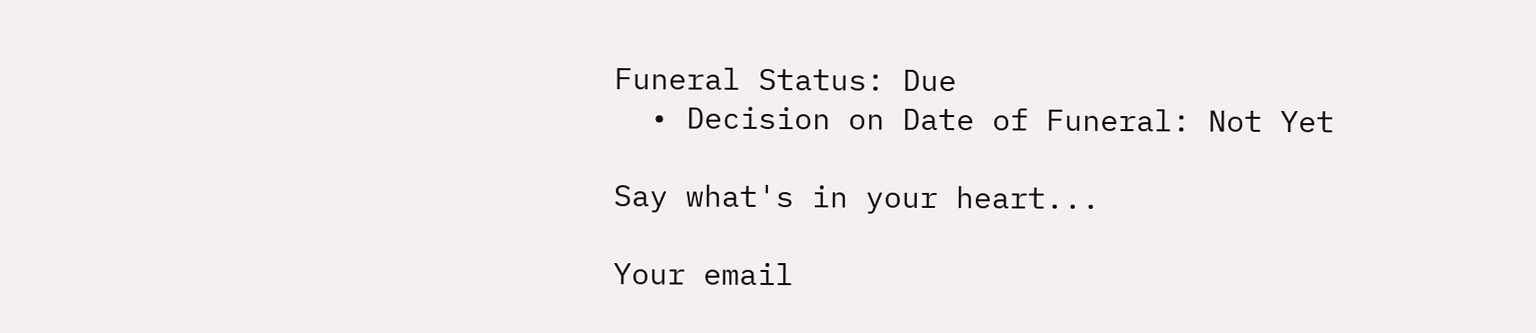Funeral Status: Due
  • Decision on Date of Funeral: Not Yet

Say what's in your heart...

Your email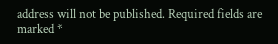address will not be published. Required fields are marked *